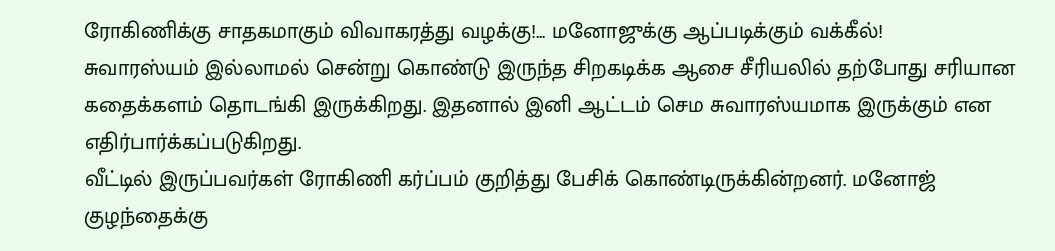ரோகிணிக்கு சாதகமாகும் விவாகரத்து வழக்கு!... மனோஜுக்கு ஆப்படிக்கும் வக்கீல்!
சுவாரஸ்யம் இல்லாமல் சென்று கொண்டு இருந்த சிறகடிக்க ஆசை சீரியலில் தற்போது சரியான கதைக்களம் தொடங்கி இருக்கிறது. இதனால் இனி ஆட்டம் செம சுவாரஸ்யமாக இருக்கும் என எதிர்பார்க்கப்படுகிறது.
வீட்டில் இருப்பவர்கள் ரோகிணி கர்ப்பம் குறித்து பேசிக் கொண்டிருக்கின்றனர். மனோஜ் குழந்தைக்கு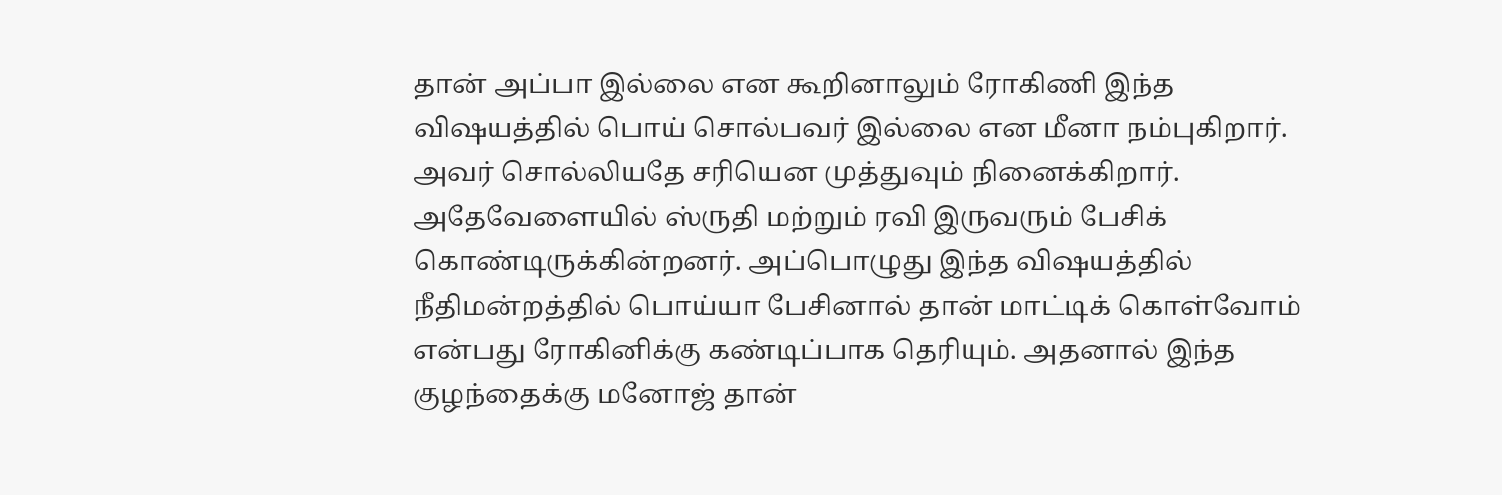தான் அப்பா இல்லை என கூறினாலும் ரோகிணி இந்த விஷயத்தில் பொய் சொல்பவர் இல்லை என மீனா நம்புகிறார். அவர் சொல்லியதே சரியென முத்துவும் நினைக்கிறார்.
அதேவேளையில் ஸ்ருதி மற்றும் ரவி இருவரும் பேசிக் கொண்டிருக்கின்றனர். அப்பொழுது இந்த விஷயத்தில் நீதிமன்றத்தில் பொய்யா பேசினால் தான் மாட்டிக் கொள்வோம் என்பது ரோகினிக்கு கண்டிப்பாக தெரியும். அதனால் இந்த குழந்தைக்கு மனோஜ் தான்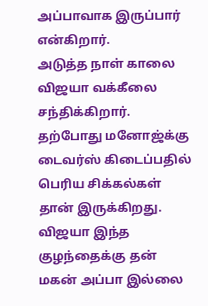அப்பாவாக இருப்பார் என்கிறார்.
அடுத்த நாள் காலை விஜயா வக்கீலை சந்திக்கிறார். தற்போது மனோஜ்க்கு டைவர்ஸ் கிடைப்பதில் பெரிய சிக்கல்கள் தான் இருக்கிறது. விஜயா இந்த குழந்தைக்கு தன் மகன் அப்பா இல்லை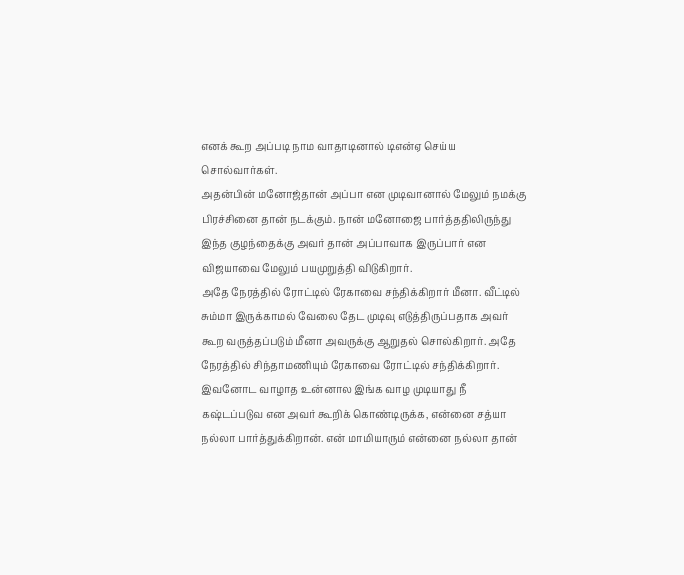எனக் கூற அப்படி நாம வாதாடினால் டிஎன்ஏ செய்ய சொல்வார்கள்.
அதன்பின் மனோஜ்தான் அப்பா என முடிவானால் மேலும் நமக்கு பிரச்சினை தான் நடக்கும். நான் மனோஜை பார்த்ததிலிருந்து இந்த குழந்தைக்கு அவர் தான் அப்பாவாக இருப்பார் என விஜயாவை மேலும் பயமுறுத்தி விடுகிறார்.
அதே நேரத்தில் ரோட்டில் ரேகாவை சந்திக்கிறார் மீனா. வீட்டில் சும்மா இருக்காமல் வேலை தேட முடிவு எடுத்திருப்பதாக அவர் கூற வருத்தப்படும் மீனா அவருக்கு ஆறுதல் சொல்கிறார். அதே நேரத்தில் சிந்தாமணியும் ரேகாவை ரோட்டில் சந்திக்கிறார்.
இவனோட வாழாத உன்னால இங்க வாழ முடியாது நீ கஷ்டப்படுவ என அவர் கூறிக் கொண்டிருக்க, என்னை சத்யா நல்லா பார்த்துக்கிறான். என் மாமியாரும் என்னை நல்லா தான்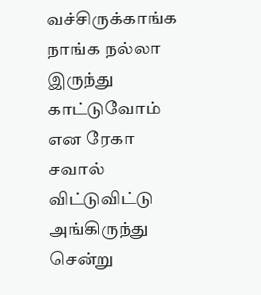வச்சிருக்காங்க நாங்க நல்லா இருந்து காட்டுவோம் என ரேகா சவால் விட்டுவிட்டு அங்கிருந்து சென்று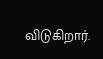விடுகிறார்.